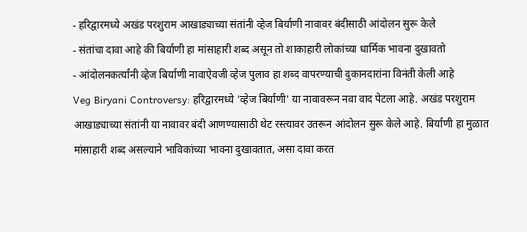- हरिद्वारमध्ये अखंड परशुराम आखाड्याच्या संतांनी व्हेज बिर्याणी नावावर बंदीसाठी आंदोलन सुरू केले
- संतांचा दावा आहे की बिर्याणी हा मांसाहारी शब्द असून तो शाकाहारी लोकांच्या धार्मिक भावना दुखावतो
- आंदोलनकर्त्यांनी व्हेज बिर्याणी नावाऐवजी व्हेज पुलाव हा शब्द वापरण्याची दुकानदारांना विनंती केली आहे
Veg Biryani Controversy: हरिद्वारमध्ये 'व्हेज बिर्याणी' या नावावरून नवा वाद पेटला आहे. अखंड परशुराम आखाड्याच्या संतांनी या नावावर बंदी आणण्यासाठी थेट रस्त्यावर उतरून आंदोलन सुरू केले आहे. बिर्याणी हा मुळात मांसाहारी शब्द असल्याने भाविकांच्या भावना दुखावतात, असा दावा करत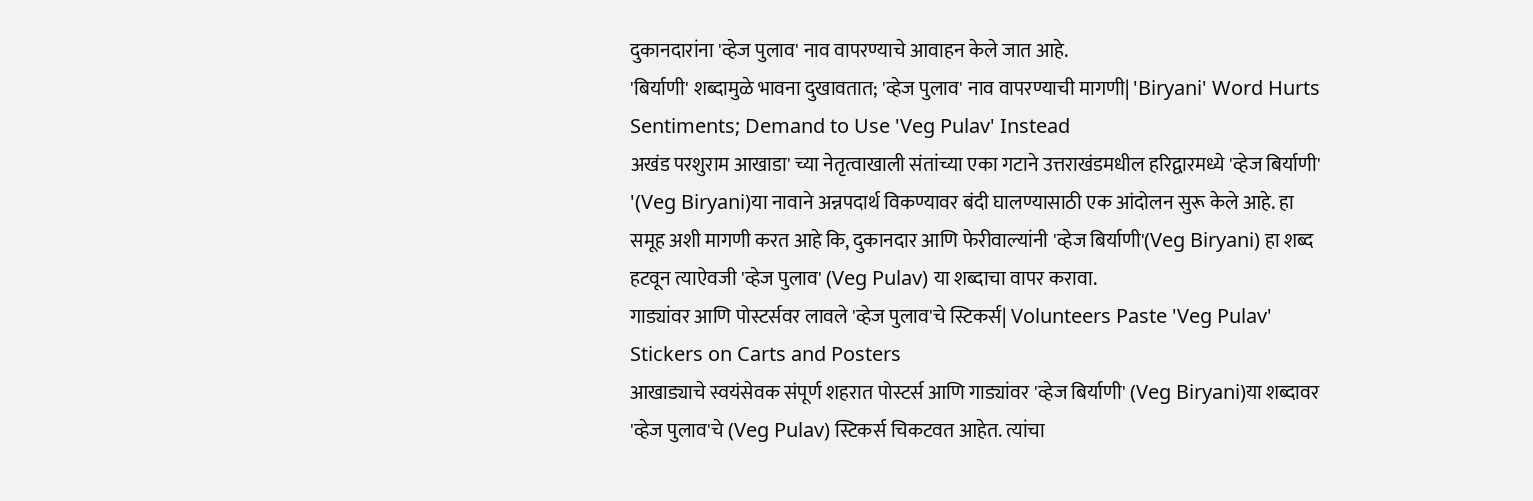दुकानदारांना 'व्हेज पुलाव' नाव वापरण्याचे आवाहन केले जात आहे.
'बिर्याणी' शब्दामुळे भावना दुखावतात; 'व्हेज पुलाव' नाव वापरण्याची मागणी| 'Biryani' Word Hurts Sentiments; Demand to Use 'Veg Pulav' Instead
अखंड परशुराम आखाडा' च्या नेतृत्वाखाली संतांच्या एका गटाने उत्तराखंडमधील हरिद्वारमध्ये 'व्हेज बिर्याणी' '(Veg Biryani)या नावाने अन्नपदार्थ विकण्यावर बंदी घालण्यासाठी एक आंदोलन सुरू केले आहे. हा समूह अशी मागणी करत आहे कि, दुकानदार आणि फेरीवाल्यांनी 'व्हेज बिर्याणी'(Veg Biryani) हा शब्द हटवून त्याऐवजी 'व्हेज पुलाव' (Veg Pulav) या शब्दाचा वापर करावा.
गाड्यांवर आणि पोस्टर्सवर लावले 'व्हेज पुलाव'चे स्टिकर्स| Volunteers Paste 'Veg Pulav' Stickers on Carts and Posters
आखाड्याचे स्वयंसेवक संपूर्ण शहरात पोस्टर्स आणि गाड्यांवर 'व्हेज बिर्याणी' (Veg Biryani)या शब्दावर 'व्हेज पुलाव'चे (Veg Pulav) स्टिकर्स चिकटवत आहेत. त्यांचा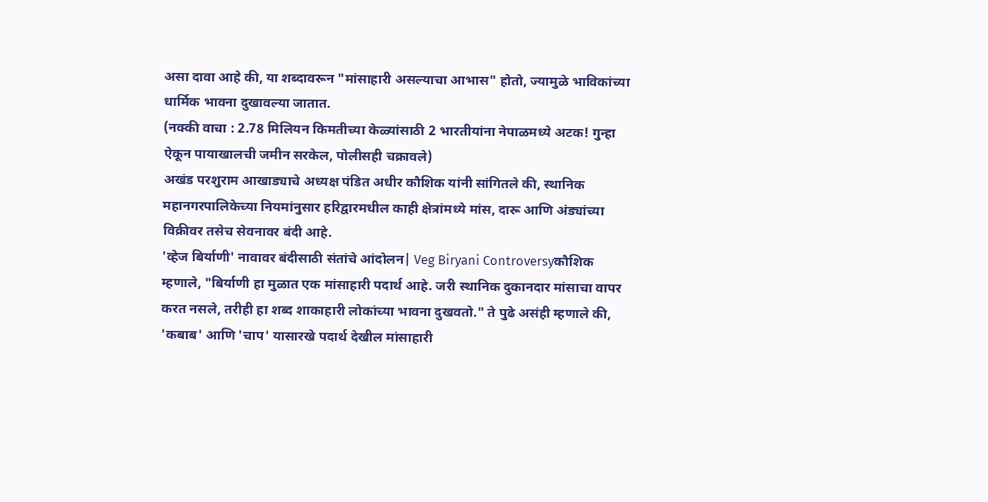असा दावा आहे की, या शब्दावरून "मांसाहारी असल्याचा आभास" होतो, ज्यामुळे भाविकांच्या धार्मिक भावना दुखावल्या जातात.
(नक्की वाचा : 2.78 मिलियन किमतीच्या केळ्यांसाठी 2 भारतीयांना नेपाळमध्ये अटक! गुन्हा ऐकून पायाखालची जमीन सरकेल, पोलीसही चक्रावले)
अखंड परशुराम आखाड्याचे अध्यक्ष पंडित अधीर कौशिक यांनी सांगितले की, स्थानिक महानगरपालिकेच्या नियमांनुसार हरिद्वारमधील काही क्षेत्रांमध्ये मांस, दारू आणि अंड्यांच्या विक्रीवर तसेच सेवनावर बंदी आहे.
'व्हेज बिर्याणी' नावावर बंदीसाठी संतांचे आंदोलन| Veg Biryani Controversyकौशिक म्हणाले, "बिर्याणी हा मुळात एक मांसाहारी पदार्थ आहे. जरी स्थानिक दुकानदार मांसाचा वापर करत नसले, तरीही हा शब्द शाकाहारी लोकांच्या भावना दुखवतो." ते पुढे असंही म्हणाले की, 'कबाब' आणि 'चाप' यासारखे पदार्थ देखील मांसाहारी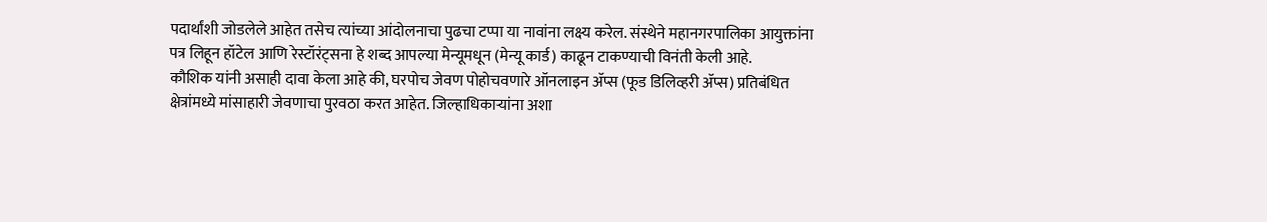पदार्थांशी जोडलेले आहेत तसेच त्यांच्या आंदोलनाचा पुढचा टप्पा या नावांना लक्ष्य करेल. संस्थेने महानगरपालिका आयुक्तांना पत्र लिहून हॉटेल आणि रेस्टॉरंट्सना हे शब्द आपल्या मेन्यूमधून (मेन्यू कार्ड) काढून टाकण्याची विनंती केली आहे.
कौशिक यांनी असाही दावा केला आहे की, घरपोच जेवण पोहोचवणारे ऑनलाइन ॲप्स (फूड डिलिव्हरी ॲप्स) प्रतिबंधित क्षेत्रांमध्ये मांसाहारी जेवणाचा पुरवठा करत आहेत. जिल्हाधिकाऱ्यांना अशा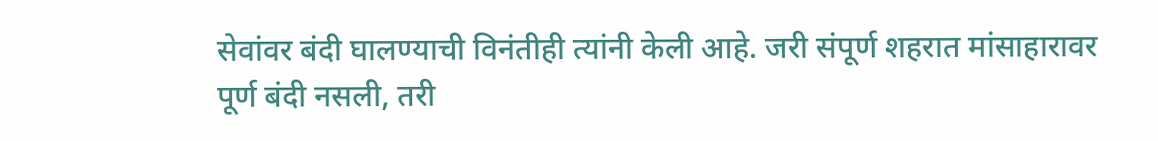सेवांवर बंदी घालण्याची विनंतीही त्यांनी केली आहे. जरी संपूर्ण शहरात मांसाहारावर पूर्ण बंदी नसली, तरी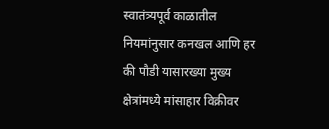स्वातंत्र्यपूर्व काळातील नियमांनुसार कनखल आणि हर की पौडी यासारख्या मुख्य क्षेत्रांमध्ये मांसाहार विक्रीवर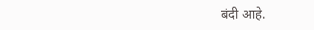बंदी आहे.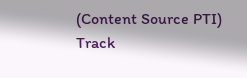(Content Source PTI)
Track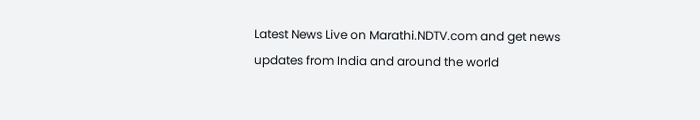Latest News Live on Marathi.NDTV.com and get news updates from India and around the world